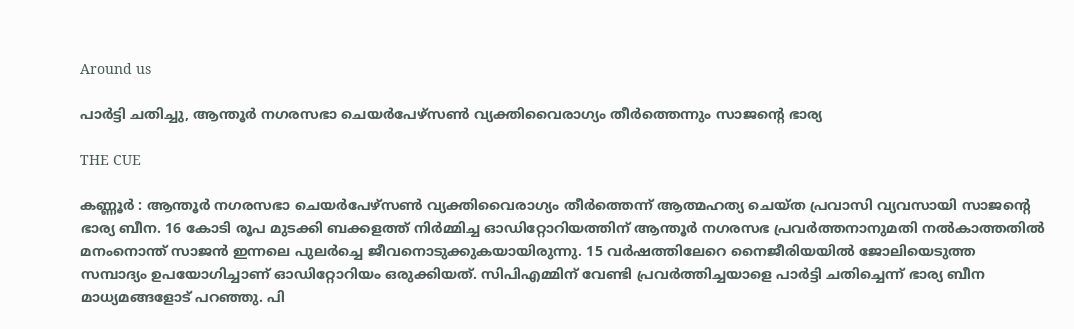Around us

പാര്‍ട്ടി ചതിച്ചു, ആന്തൂര്‍ നഗരസഭാ ചെയര്‍പേഴ്‌സണ്‍ വ്യക്തിവൈരാഗ്യം തീര്‍ത്തെന്നും സാജന്റെ ഭാര്യ

THE CUE

കണ്ണൂര്‍ : ആന്തൂര്‍ നഗരസഭാ ചെയര്‍പേഴ്‌സണ്‍ വ്യക്തിവൈരാഗ്യം തീര്‍ത്തെന്ന് ആത്മഹത്യ ചെയ്ത പ്രവാസി വ്യവസായി സാജന്റെ ഭാര്യ ബീന. 16 കോടി രൂപ മുടക്കി ബക്കളത്ത് നിര്‍മ്മിച്ച ഓഡിറ്റോറിയത്തിന് ആന്തൂര്‍ നഗരസഭ പ്രവര്‍ത്തനാനുമതി നല്‍കാത്തതില്‍ മനംനൊന്ത് സാജന്‍ ഇന്നലെ പുലര്‍ച്ചെ ജീവനൊടുക്കുകയായിരുന്നു. 15 വര്‍ഷത്തിലേറെ നൈജീരിയയില്‍ ജോലിയെടുത്ത സമ്പാദ്യം ഉപയോഗിച്ചാണ് ഓഡിറ്റോറിയം ഒരുക്കിയത്. സിപിഎമ്മിന് വേണ്ടി പ്രവര്‍ത്തിച്ചയാളെ പാര്‍ട്ടി ചതിച്ചെന്ന് ഭാര്യ ബീന മാധ്യമങ്ങളോട് പറഞ്ഞു. പി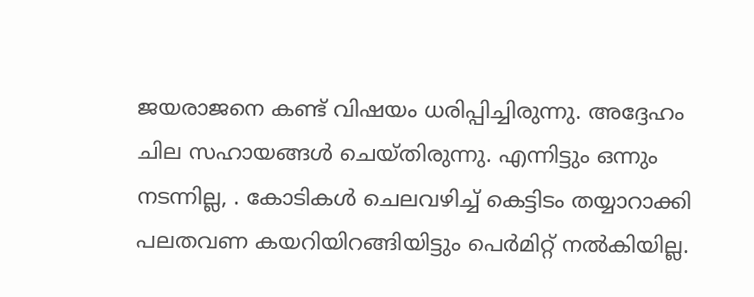ജയരാജനെ കണ്ട് വിഷയം ധരിപ്പിച്ചിരുന്നു. അദ്ദേഹം ചില സഹായങ്ങള്‍ ചെയ്തിരുന്നു. എന്നിട്ടും ഒന്നും നടന്നില്ല, . കോടികള്‍ ചെലവഴിച്ച് കെട്ടിടം തയ്യാറാക്കി പലതവണ കയറിയിറങ്ങിയിട്ടും പെര്‍മിറ്റ് നല്‍കിയില്ല.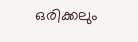ഒരിക്കലും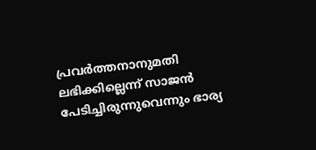പ്രവര്‍ത്തനാനുമതി ലഭിക്കില്ലെന്ന് സാജന്‍ പേടിച്ചിരുന്നുവെന്നും ഭാര്യ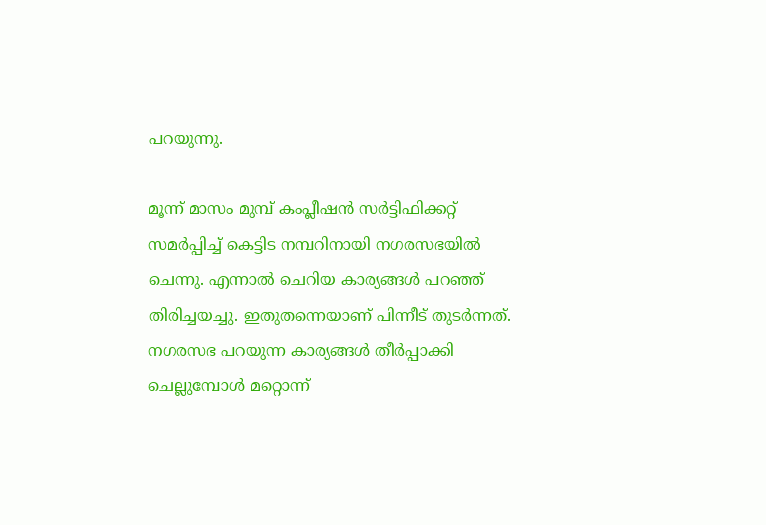പറയുന്നു.

മൂന്ന് മാസം മുമ്പ് കംപ്ലീഷന്‍ സര്‍ട്ടിഫിക്കറ്റ് സമര്‍പ്പിച്ച് കെട്ടിട നമ്പറിനായി നഗരസഭയില്‍ ചെന്നു. എന്നാല്‍ ചെറിയ കാര്യങ്ങള്‍ പറഞ്ഞ് തിരിച്ചയച്ചു. ഇതുതന്നെയാണ് പിന്നീട് തുടര്‍ന്നത്. നഗരസഭ പറയുന്ന കാര്യങ്ങള്‍ തീര്‍പ്പാക്കി ചെല്ലുമ്പോള്‍ മറ്റൊന്ന്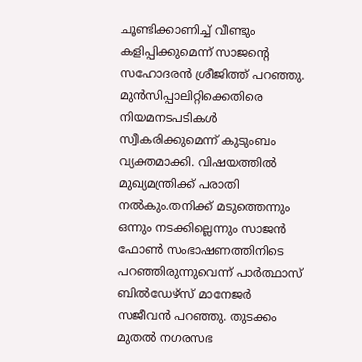ചൂണ്ടിക്കാണിച്ച് വീണ്ടും കളിപ്പിക്കുമെന്ന് സാജന്റെ സഹോദരന്‍ ശ്രീജിത്ത് പറഞ്ഞു. മുന്‍സിപ്പാലിറ്റിക്കെതിരെ നിയമനടപടികള്‍ സ്വീകരിക്കുമെന്ന് കുടുംബം വ്യക്തമാക്കി. വിഷയത്തില്‍ മുഖ്യമന്ത്രിക്ക് പരാതി നല്‍കും.തനിക്ക് മടുത്തെന്നും ഒന്നും നടക്കില്ലെന്നും സാജന്‍ ഫോണ്‍ സംഭാഷണത്തിനിടെ പറഞ്ഞിരുന്നുവെന്ന് പാര്‍ത്ഥാസ് ബില്‍ഡേഴ്‌സ് മാനേജര്‍ സജീവന്‍ പറഞ്ഞു. തുടക്കം മുതല്‍ നഗരസഭ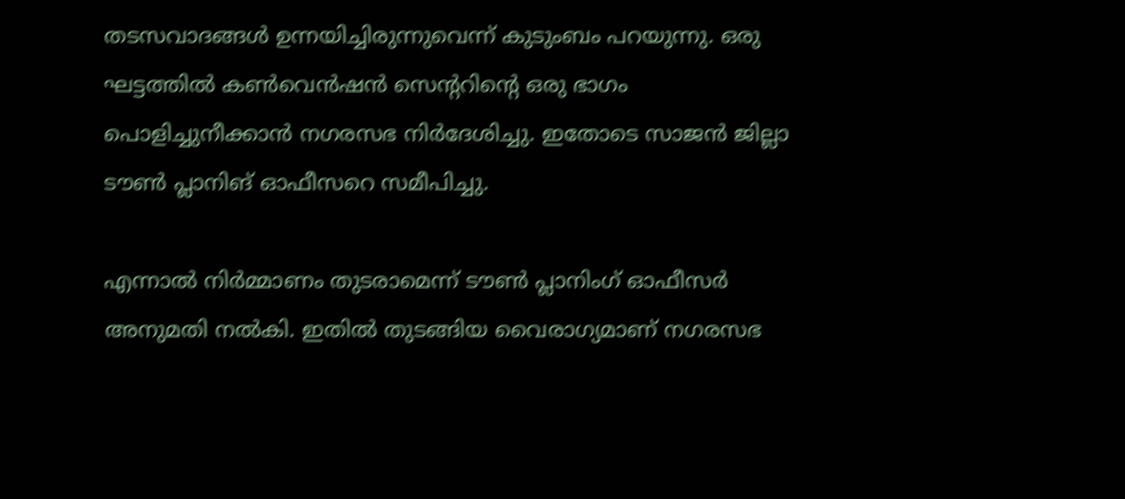തടസവാദങ്ങള്‍ ഉന്നയിച്ചിരുന്നുവെന്ന് കുടുംബം പറയുന്നു. ഒരു ഘട്ടത്തില്‍ കണ്‍വെന്‍ഷന്‍ സെന്ററിന്റെ ഒരു ഭാഗം പൊളിച്ചുനീക്കാന്‍ നഗരസഭ നിര്‍ദേശിച്ചു. ഇതോടെ സാജന്‍ ജില്ലാ ടൗണ്‍ പ്ലാനിങ് ഓഫീസറെ സമീപിച്ചു.

എന്നാല്‍ നിര്‍മ്മാണം തുടരാമെന്ന് ടൗണ്‍ പ്ലാനിംഗ് ഓഫീസര്‍ അനുമതി നല്‍കി. ഇതില്‍ തുടങ്ങിയ വൈരാഗ്യമാണ് നഗരസഭ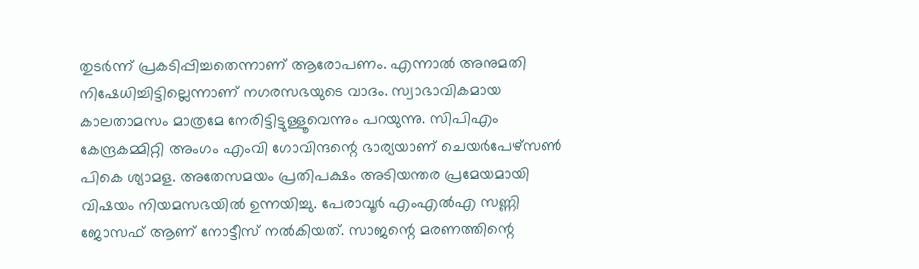തുടര്‍ന്ന് പ്രകടിപ്പിച്ചതെന്നാണ് ആരോപണം. എന്നാല്‍ അനുമതി നിഷേധിച്ചിട്ടില്ലെന്നാണ് നഗരസഭയുടെ വാദം. സ്വാഭാവികമായ കാലതാമസം മാത്രമേ നേരിട്ടിട്ടുള്ളൂവെന്നും പറയുന്നു. സിപിഎം കേന്ദ്രകമ്മിറ്റി അംഗം എംവി ഗോവിന്ദന്റെ ഭാര്യയാണ് ചെയര്‍പേഴ്‌സണ്‍ പികെ ശ്യാമള. അതേസമയം പ്രതിപക്ഷം അടിയന്തര പ്രമേയമായി വിഷയം നിയമസഭയില്‍ ഉന്നയിച്ചു. പേരാവൂര്‍ എംഎല്‍എ സണ്ണി ജോസഫ് ആണ് നോട്ടീസ് നല്‍കിയത്. സാജന്റെ മരണത്തിന്റെ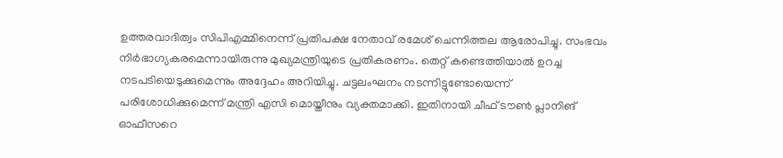ഉത്തരവാദിത്വം സിപിഎമ്മിനെന്ന് പ്രതിപക്ഷ നേതാവ് രമേശ് ചെന്നിത്തല ആരോപിച്ചു. സംഭവം നിര്‍ഭാഗ്യകരമെന്നായിരുന്നു മുഖ്യമന്ത്രിയുടെ പ്രതികരണം. തെറ്റ് കണ്ടെത്തിയാല്‍ ഉറച്ച നടപടിയെടുക്കുമെന്നും അദ്ദേഹം അറിയിച്ചു. ചട്ടലംഘനം നടന്നിട്ടുണ്ടോയെന്ന് പരിശോധിക്കുമെന്ന് മന്ത്രി എസി മൊയ്തീനും വ്യക്തമാക്കി. ഇതിനായി ചീഫ് ടൗണ്‍ പ്ലാനിങ് ഓഫീസറെ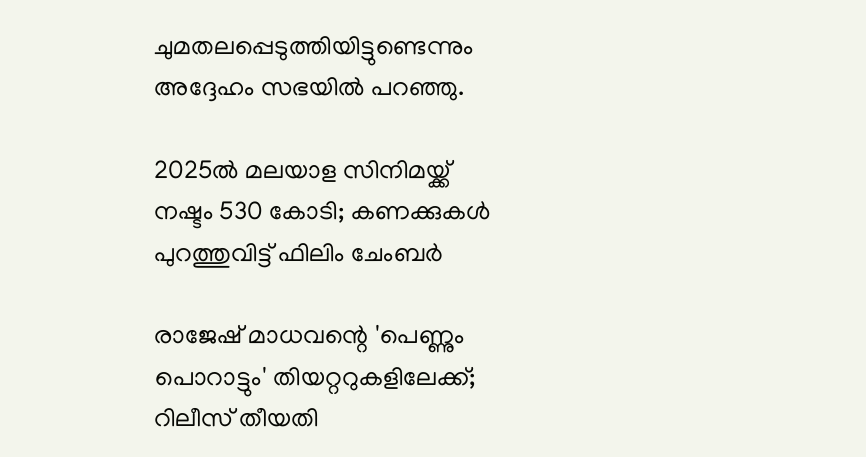ചുമതലപ്പെടുത്തിയിട്ടുണ്ടെന്നും അദ്ദേഹം സഭയില്‍ പറഞ്ഞു.

2025ല്‍ മലയാള സിനിമയ്ക്ക് നഷ്ടം 530 കോടി; കണക്കുകൾ പുറത്തുവിട്ട് ഫിലിം ചേംബര്‍

രാജേഷ് മാധവന്റെ 'പെണ്ണും പൊറാട്ടും' തിയറ്ററുകളിലേക്ക്; റിലീസ് തീയതി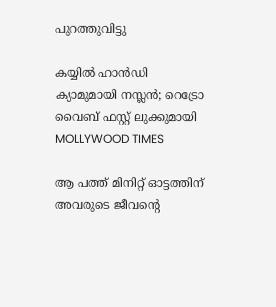പുറത്തുവിട്ടു

കയ്യിൽ ഹാൻഡി ക്യാമുമായി നസ്ലൻ; റെട്രോ വൈബ് ഫസ്റ്റ് ലുക്കുമായി MOLLYWOOD TIMES

ആ പത്ത് മിനിറ്റ് ഓട്ടത്തിന് അവരുടെ ജീവന്റെ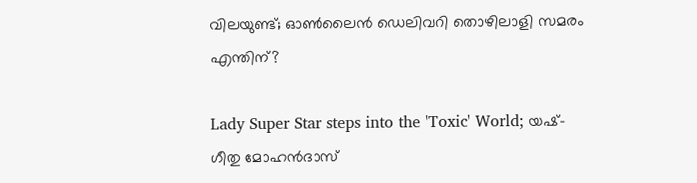വിലയുണ്ട്; ഓണ്‍ലൈന്‍ ഡെലിവറി തൊഴിലാളി സമരം എന്തിന്?

Lady Super Star steps into the 'Toxic' World; യഷ്-ഗീതു മോഹൻദാസ്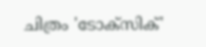ചിത്രം 'ടോക്സിക്'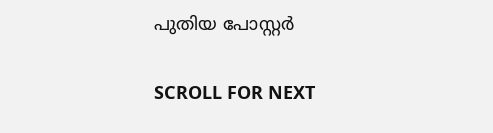പുതിയ പോസ്റ്റർ

SCROLL FOR NEXT